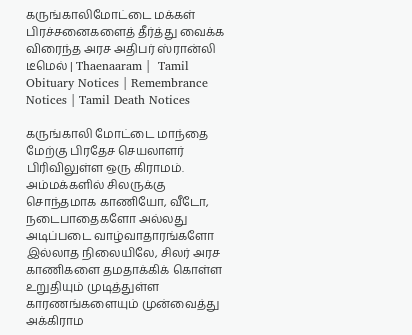கருங்காலிமோட்டை மக்கள் பிரச்சனைகளைத் தீர்த்து வைக்க விரைந்த அரச அதிபர் ஸ்ரான்லி டீமெல் | Thaenaaram |  Tamil Obituary Notices | Remembrance Notices | Tamil Death Notices

கருங்காலி மோட்டை மாந்தை மேற்கு பிரதேச செயலாளர் பிரிவிலுள்ள ஒரு கிராமம். அம்மக்களில் சிலருக்கு சொந்தமாக காணியோ, வீடோ, நடைபாதைகளோ அல்லது அடிப்படை வாழ்வாதாரங்களோ இல்லாத நிலையிலே, சிலர் அரச காணிகளை தமதாக்கிக் கொள்ள உறுதியும் முடித்துள்ள காரணங்களையும் முன்வைத்து அக்கிராம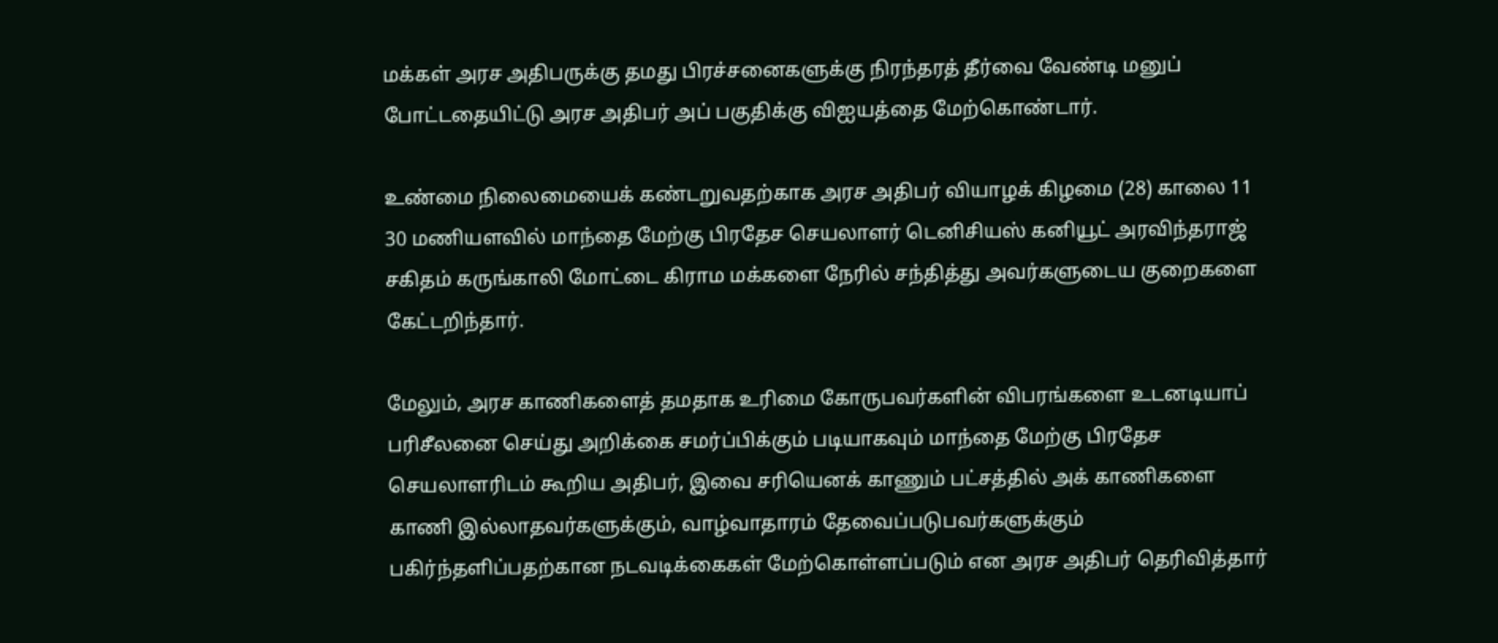மக்கள் அரச அதிபருக்கு தமது பிரச்சனைகளுக்கு நிரந்தரத் தீர்வை வேண்டி மனுப் போட்டதையிட்டு அரச அதிபர் அப் பகுதிக்கு விஐயத்தை மேற்கொண்டார்.

உண்மை நிலைமையைக் கண்டறுவதற்காக அரச அதிபர் வியாழக் கிழமை (28) காலை 11 30 மணியளவில் மாந்தை மேற்கு பிரதேச செயலாளர் டெனிசியஸ் கனியூட் அரவிந்தராஜ் சகிதம் கருங்காலி மோட்டை கிராம மக்களை நேரில் சந்தித்து அவர்களுடைய குறைகளை கேட்டறிந்தார்.

மேலும், அரச காணிகளைத் தமதாக உரிமை கோருபவர்களின் விபரங்களை உடனடியாப் பரிசீலனை செய்து அறிக்கை சமர்ப்பிக்கும் படியாகவும் மாந்தை மேற்கு பிரதேச செயலாளரிடம் கூறிய அதிபர், இவை சரியெனக் காணும் பட்சத்தில் அக் காணிகளை காணி இல்லாதவர்களுக்கும், வாழ்வாதாரம் தேவைப்படுபவர்களுக்கும் பகிர்ந்தளிப்பதற்கான நடவடிக்கைகள் மேற்கொள்ளப்படும் என அரச அதிபர் தெரிவித்தார்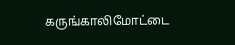கருங்காலிமோட்டை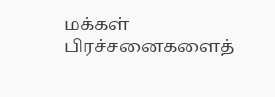மக்கள் பிரச்சனைகளைத்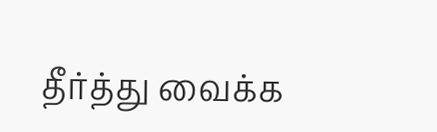தீர்த்து வைக்க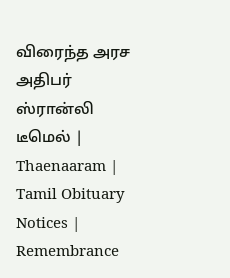விரைந்த அரச அதிபர் ஸ்ரான்லி டீமெல் | Thaenaaram |  Tamil Obituary Notices | Remembrance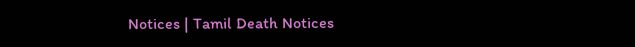Notices | Tamil Death Notices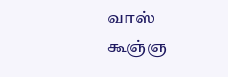வாஸ் கூஞ்ஞ